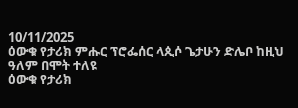10/11/2025
ዕውቁ የታሪክ ምሑር ፕሮፌሰር ላጲሶ ጌታሁን ድሌቦ ከዚህ ዓለም በሞት ተለዩ
ዕውቁ የታሪክ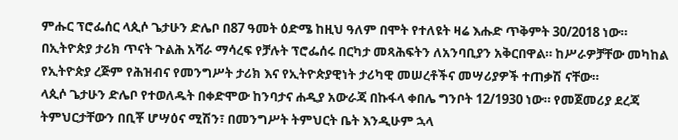ምሑር ፕሮፌሰር ላጲሶ ጌታሁን ድሌቦ በ87 ዓመት ዕድሜ ከዚህ ዓለም በሞት የተለዩት ዛሬ እሑድ ጥቅምት 30/2018 ነው።
በኢትዮጵያ ታሪክ ጥናት ጉልሕ አሻራ ማሳረፍ የቻሉት ፕሮፌሰሩ በርካታ መጻሕፍትን ለአንባቢያን አቅርበዋል። ከሥራዎቻቸው መካከል የኢትዮጵያ ረጅም የሕዝብና የመንግሥት ታሪክ እና የኢትዮጵያዊነት ታሪካዊ መሠረቶችና መሣሪያዎች ተጠቃሽ ናቸው።
ላጲሶ ጌታሁን ድሌቦ የተወለዱት በቀድሞው ከንባታና ሐዲያ አውራጃ በኩፋላ ቀበሌ ግንቦት 12/1930 ነው። የመጀመሪያ ደረጃ ትምህርታቸውን በቢቾ ሆሣዕና ሚሽን፣ በመንግሥት ትምህርት ቤት እንዲሁም ኋላ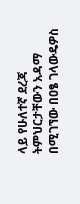ላይ የሁለተኛ ደረጃ ትምህርታቸውን አዳማ በሚገኘው በዐፄ ገላውዴዎስ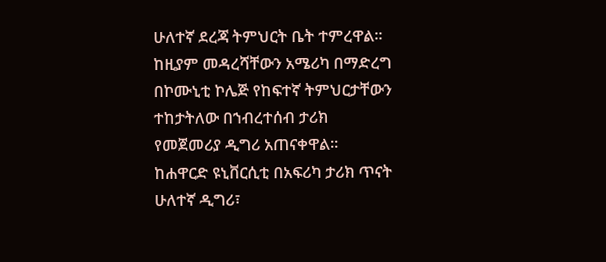ሁለተኛ ደረጃ ትምህርት ቤት ተምረዋል።
ከዚያም መዳረሻቸውን አሜሪካ በማድረግ በኮሙኒቲ ኮሌጅ የከፍተኛ ትምህርታቸውን ተከታትለው በኀብረተሰብ ታሪክ የመጀመሪያ ዲግሪ አጠናቀዋል። ከሐዋርድ ዩኒቨርሲቲ በአፍሪካ ታሪክ ጥናት ሁለተኛ ዲግሪ፣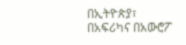በኢትዮጵያ፣ በአፍሪካና በአውሮፖ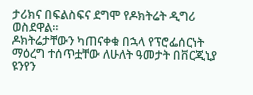ታሪክና በፍልስፍና ደግሞ የዶክትሬት ዲግሪ ወስደዋል።
ዶክትሬታቸውን ካጠናቀቁ በኋላ የፕሮፌሰርነት ማዕረግ ተሰጥቷቸው ለሁለት ዓመታት በቨርጂኒያ ዩንየን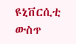ዩኒቨርሲቲ ውስጥ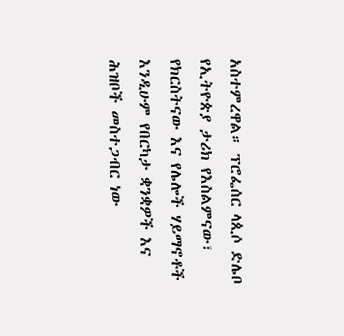አስተምረዋል። ፕሮፌሰር ላጲሶ ድሌቦ የኢትዮጵያ ታሪክ የእስልምናው፣ የክርስትናው እና የሌሎች ሃይማኖቶች እንዲሁም የበርካታ ቋንቋዎች እና ሕዝቦች መስተጋብር ነው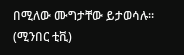በሚለው ሙግታቸው ይታወሳሉ። (ሚንበር ቲቪ)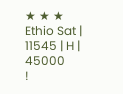★ ★ ★
Ethio Sat | 11545 | H | 45000
!